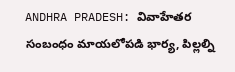ANDHRA PRADESH: వివాహేతర సంబంధం మాయలోపడి భార్య, పిల్లల్ని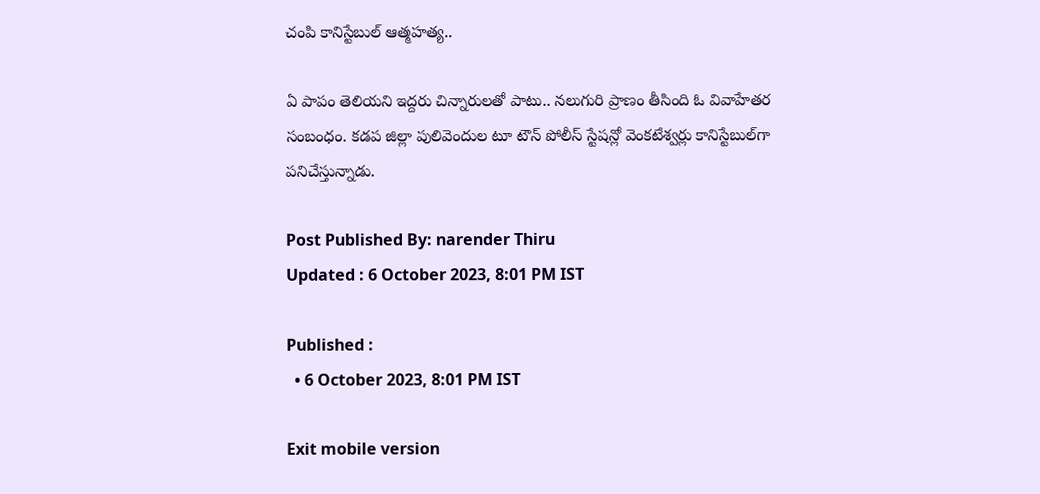చంపి కానిస్టేబుల్ ఆత్మహత్య..

ఏ పాపం తెలియని ఇద్దరు చిన్నారులతో పాటు.. నలుగురి ప్రాణం తీసింది ఓ వివాహేతర సంబంధం. కడప జిల్లా పులివెందుల టూ టౌన్‌ పోలీస్‌ స్టేషన్లో వెంకటేశ్వర్లు కానిస్టేబుల్‌గా పనిచేస్తున్నాడు.

Post Published By: narender Thiru
Updated : 6 October 2023, 8:01 PM IST

Published :
  • 6 October 2023, 8:01 PM IST

Exit mobile version